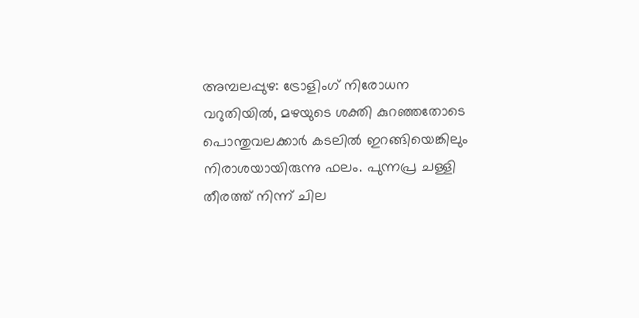അമ്പലപ്പുഴ: ട്രോളിംഗ് നിരോധന വറുതിയിൽ, മഴയുടെ ശക്തി കുറഞ്ഞതോടെ പൊന്തുവലക്കാർ കടലിൽ ഇറങ്ങിയെങ്കിലും നിരാശയായിരുന്നു ഫലം. പുന്നപ്ര ചള്ളി തീരത്ത് നിന്ന് ചില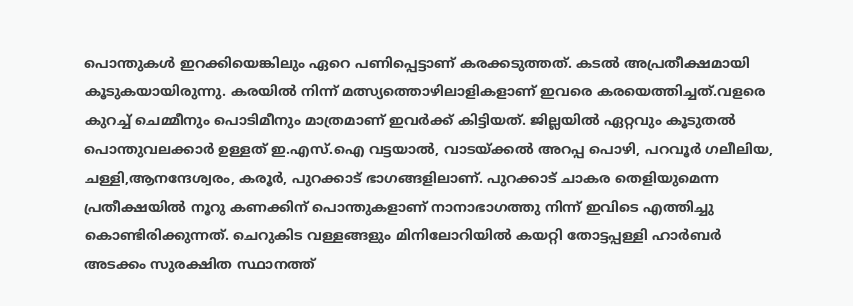പൊന്തുകൾ ഇറക്കിയെങ്കിലും ഏറെ പണിപ്പെട്ടാണ് കരക്കടുത്തത്. കടൽ അപ്രതീക്ഷമായി കൂടുകയായിരുന്നു. കരയിൽ നിന്ന് മത്സ്യത്തൊഴിലാളികളാണ് ഇവരെ കരയെത്തിച്ചത്.വളരെ കുറച്ച് ചെമ്മീനും പൊടിമീനും മാത്രമാണ് ഇവർക്ക് കിട്ടിയത്. ജില്ലയിൽ ഏറ്റവും കൂടുതൽ പൊന്തുവലക്കാർ ഉള്ളത് ഇ.എസ്.ഐ വട്ടയാൽ, വാടയ്ക്കൽ അറപ്പ പൊഴി, പറവൂർ ഗലീലിയ, ചള്ളി,ആനന്ദേശ്വരം, കരൂർ, പുറക്കാട് ഭാഗങ്ങളിലാണ്. പുറക്കാട് ചാകര തെളിയുമെന്ന പ്രതീക്ഷയിൽ നൂറു കണക്കിന് പൊന്തുകളാണ് നാനാഭാഗത്തു നിന്ന് ഇവിടെ എത്തിച്ചു കൊണ്ടിരിക്കുന്നത്. ചെറുകിട വള്ളങ്ങളും മിനിലോറിയിൽ കയറ്റി തോട്ടപ്പള്ളി ഹാർബർ അടക്കം സുരക്ഷിത സ്ഥാനത്ത്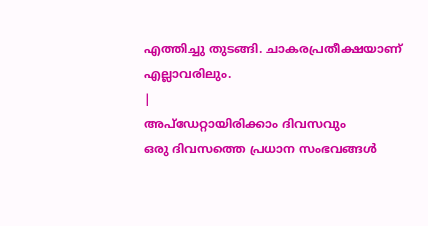എത്തിച്ചു തുടങ്ങി. ചാകരപ്രതീക്ഷയാണ് എല്ലാവരിലും.
|
അപ്ഡേറ്റായിരിക്കാം ദിവസവും
ഒരു ദിവസത്തെ പ്രധാന സംഭവങ്ങൾ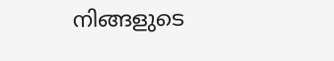നിങ്ങളുടെ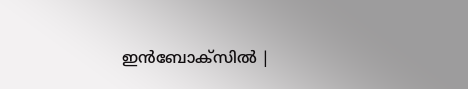ഇൻബോക്സിൽ |